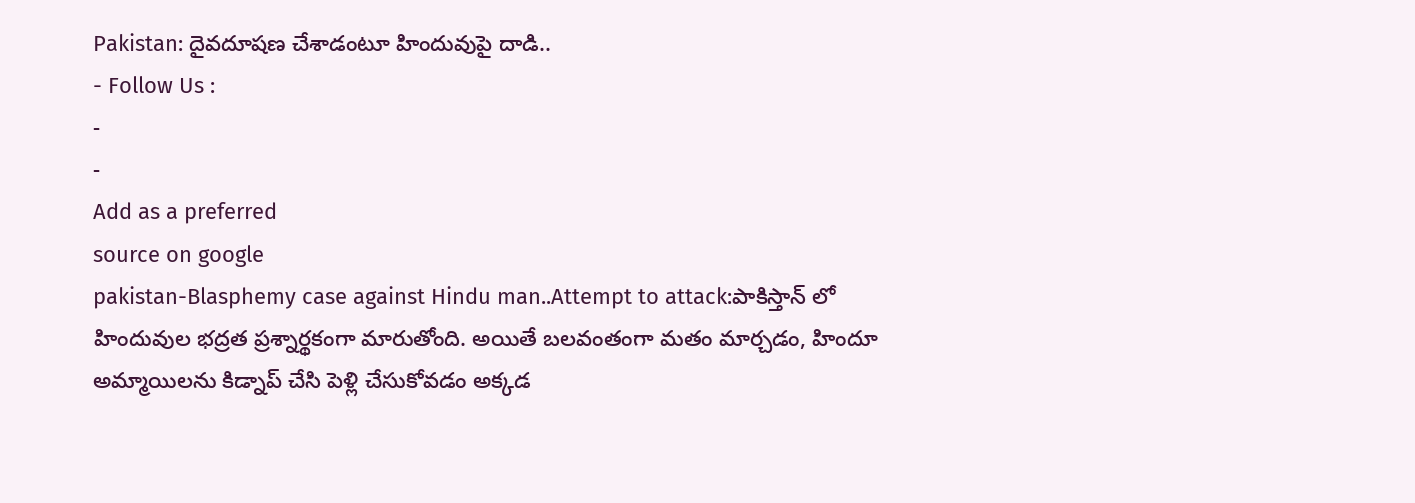Pakistan: దైవదూషణ చేశాడంటూ హిందువుపై దాడి..
- Follow Us :
-
-
Add as a preferred
source on google
pakistan-Blasphemy case against Hindu man..Attempt to attack:పాకిస్తాన్ లో హిందువుల భద్రత ప్రశ్నార్థకంగా మారుతోంది. అయితే బలవంతంగా మతం మార్చడం, హిందూ అమ్మాయిలను కిడ్నాప్ చేసి పెళ్లి చేసుకోవడం అక్కడ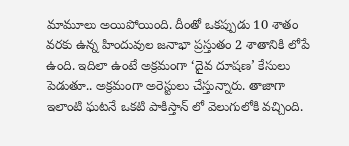మామూలు అయిపోయింది. దీంతో ఒకప్పుడు 10 శాతం వరకు ఉన్న హిందువుల జనాభా ప్రస్తుతం 2 శాతానికి లోపే ఉంది. ఇదిలా ఉంటే అక్రమంగా ‘దైవ దూషణ’ కేసులు పెడుతూ.. అక్రమంగా అరెస్టులు చేస్తున్నారు. తాజాగా ఇలాంటి ఘటనే ఒకటి పాకిస్తాన్ లో వెలుగులోకి వచ్చింది.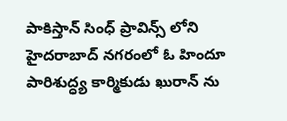పాకిస్తాన్ సింధ్ ప్రావిన్స్ లోని హైదరాబాద్ నగరంలో ఓ హిందూ పారిశుద్ధ్య కార్మికుడు ఖురాన్ ను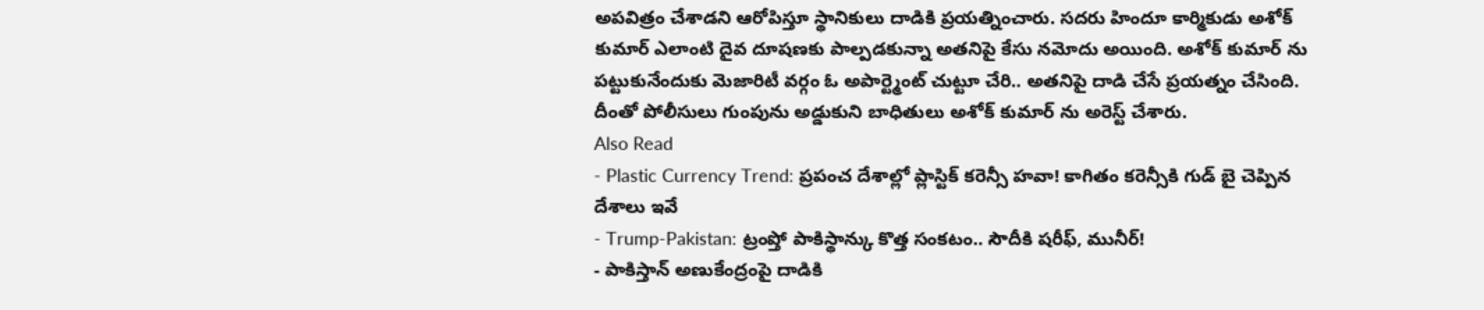అపవిత్రం చేశాడని ఆరోపిస్తూ స్థానికులు దాడికి ప్రయత్నించారు. సదరు హిందూ కార్మికుడు అశోక్ కుమార్ ఎలాంటి దైవ దూషణకు పాల్పడకున్నా అతనిపై కేసు నమోదు అయింది. అశోక్ కుమార్ ను పట్టుకునేందుకు మెజారిటీ వర్గం ఓ అపార్ట్మెంట్ చుట్టూ చేరి.. అతనిపై దాడి చేసే ప్రయత్నం చేసింది. దీంతో పోలీసులు గుంపును అడ్డుకుని బాధితులు అశోక్ కుమార్ ను అరెస్ట్ చేశారు.
Also Read
- Plastic Currency Trend: ప్రపంచ దేశాల్లో ప్లాస్టిక్ కరెన్సీ హవా! కాగితం కరెన్సీకి గుడ్ బై చెప్పిన దేశాలు ఇవే
- Trump-Pakistan: ట్రంప్తో పాకిస్థాన్కు కొత్త సంకటం.. సౌదీకి షరీఫ్, మునీర్!
- పాకిస్తాన్ అణుకేంద్రంపై దాడికి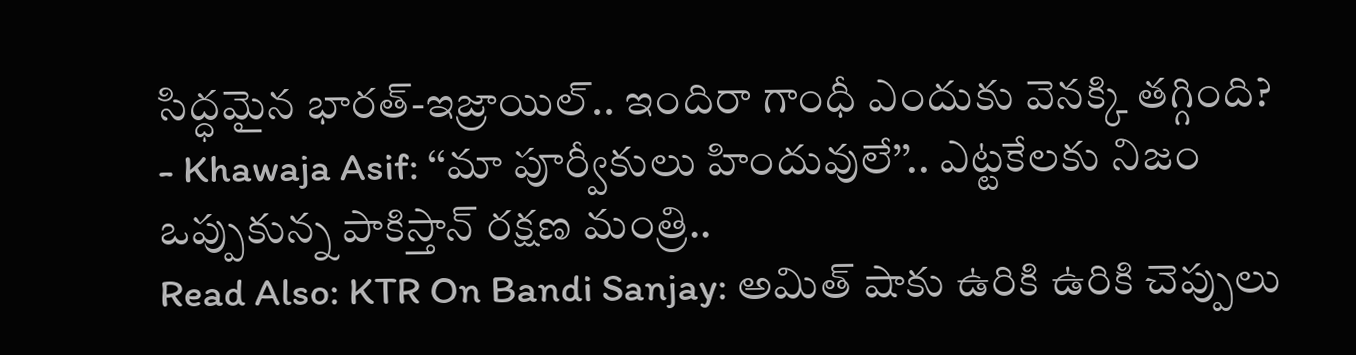సిద్ధమైన భారత్-ఇజ్రాయిల్.. ఇందిరా గాంధీ ఎందుకు వెనక్కి తగ్గింది?
- Khawaja Asif: ‘‘మా పూర్వీకులు హిందువులే’’.. ఎట్టకేలకు నిజం ఒప్పుకున్న పాకిస్తాన్ రక్షణ మంత్రి..
Read Also: KTR On Bandi Sanjay: అమిత్ షాకు ఉరికి ఉరికి చెప్పులు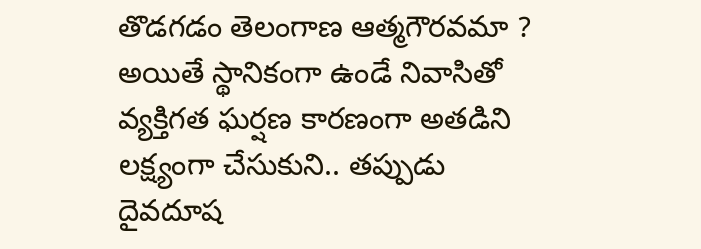తొడగడం తెలంగాణ ఆత్మగౌరవమా ?
అయితే స్థానికంగా ఉండే నివాసితో వ్యక్తిగత ఘర్షణ కారణంగా అతడిని లక్ష్యంగా చేసుకుని.. తప్పుడు దైవదూష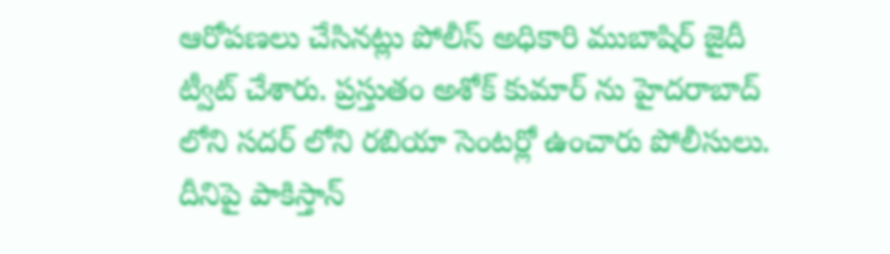ఆరోపణలు చేసినట్లు పోలీస్ అధికారి ముబాషిర్ జైదీ ట్వీట్ చేశారు. ప్రస్తుతం అశోక్ కుమార్ ను హైదరాబాద్ లోని సదర్ లోని రబియా సెంటర్లో ఉంచారు పోలీసులు. దీనిపై పాకిస్తాన్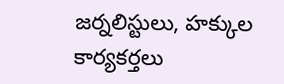జర్నలిస్టులు, హక్కుల కార్యకర్తలు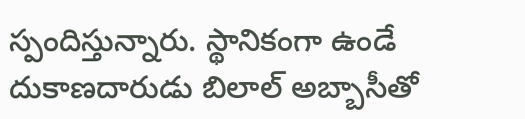స్పందిస్తున్నారు. స్థానికంగా ఉండే దుకాణదారుడు బిలాల్ అబ్బాసీతో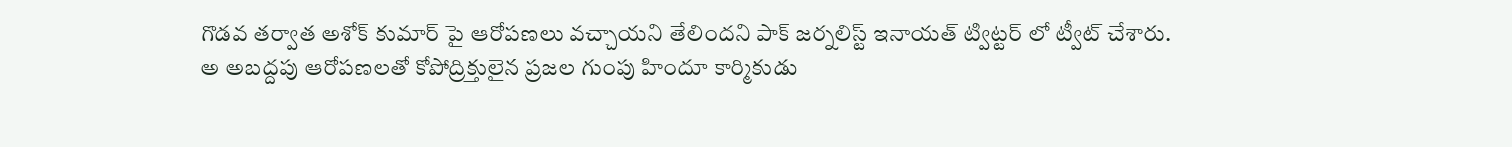గొడవ తర్వాత అశోక్ కుమార్ పై ఆరోపణలు వచ్చాయని తేలిందని పాక్ జర్నలిస్ట్ ఇనాయత్ ట్విట్టర్ లో ట్వీట్ చేశారు.
అ అబద్దపు ఆరోపణలతో కోపోద్రిక్తులైన ప్రజల గుంపు హిందూ కార్మికుడు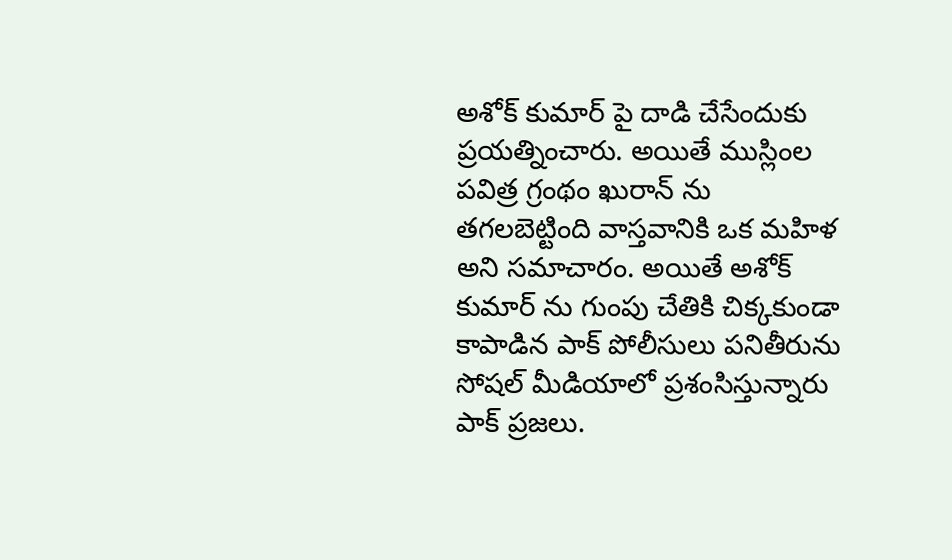అశోక్ కుమార్ పై దాడి చేసేందుకు ప్రయత్నించారు. అయితే ముస్లింల పవిత్ర గ్రంథం ఖురాన్ ను తగలబెట్టింది వాస్తవానికి ఒక మహిళ అని సమాచారం. అయితే అశోక్ కుమార్ ను గుంపు చేతికి చిక్కకుండా కాపాడిన పాక్ పోలీసులు పనితీరును సోషల్ మీడియాలో ప్రశంసిస్తున్నారు పాక్ ప్రజలు.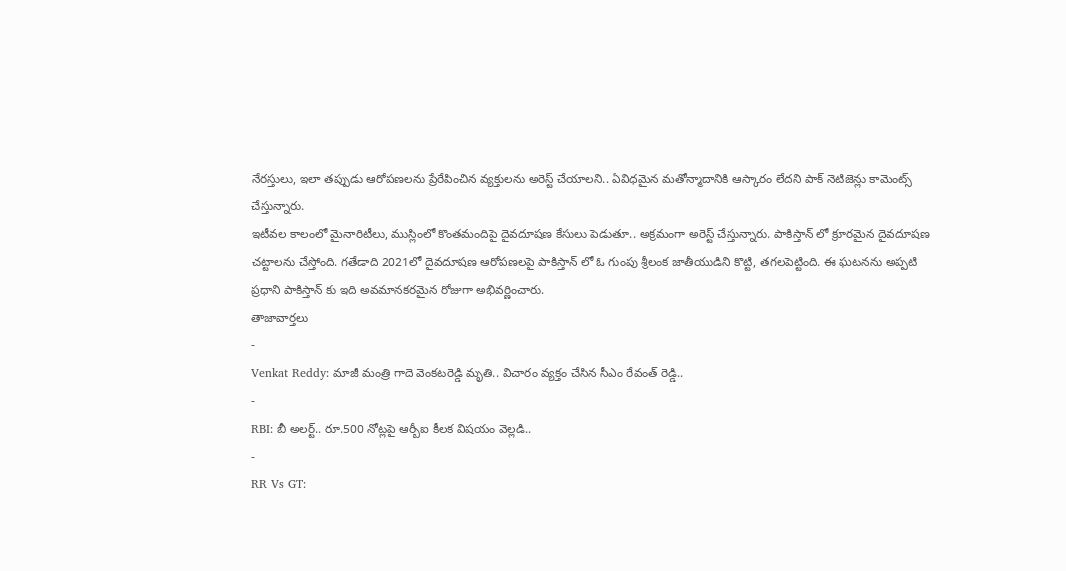నేరస్తులు, ఇలా తప్పుడు ఆరోపణలను ప్రేరేపించిన వ్యక్తులను అరెస్ట్ చేయాలని.. ఏవిధమైన మతోన్మాదానికి ఆస్కారం లేదని పాక్ నెటిజెన్లు కామెంట్స్ చేస్తున్నారు.
ఇటీవల కాలంలో మైనారిటీలు, ముస్లింలో కొంతమందిపై దైవదూషణ కేసులు పెడుతూ.. అక్రమంగా అరెస్ట్ చేస్తున్నారు. పాకిస్తాన్ లో క్రూరమైన దైవదూషణ చట్టాలను చేస్తోంది. గతేడాది 2021లో దైవదూషణ ఆరోపణలపై పాకిస్తాన్ లో ఓ గుంపు శ్రీలంక జాతీయుడిని కొట్టి, తగలపెట్టింది. ఈ ఘటనను అప్పటి ప్రధాని పాకిస్తాన్ కు ఇది అవమానకరమైన రోజుగా అభివర్ణించారు.
తాజావార్తలు
-
Venkat Reddy: మాజీ మంత్రి గాదె వెంకటరెడ్డి మృతి.. విచారం వ్యక్తం చేసిన సీఎం రేవంత్ రెడ్డి..
-
RBI: బీ అలర్ట్.. రూ.500 నోట్లపై ఆర్బీఐ కీలక విషయం వెల్లడి..
-
RR Vs GT: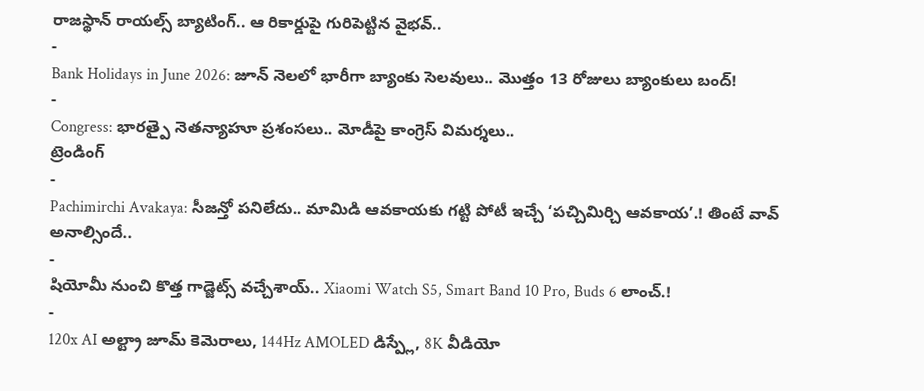రాజస్థాన్ రాయల్స్ బ్యాటింగ్.. ఆ రికార్డుపై గురిపెట్టిన వైభవ్..
-
Bank Holidays in June 2026: జూన్ నెలలో భారీగా బ్యాంకు సెలవులు.. మొత్తం 13 రోజులు బ్యాంకులు బంద్!
-
Congress: భారత్పై నెతన్యాహూ ప్రశంసలు.. మోడీపై కాంగ్రెస్ విమర్శలు..
ట్రెండింగ్
-
Pachimirchi Avakaya: సీజన్తో పనిలేదు.. మామిడి ఆవకాయకు గట్టి పోటీ ఇచ్చే ‘పచ్చిమిర్చి ఆవకాయ’.! తింటే వావ్ అనాల్సిందే..
-
షియోమీ నుంచి కొత్త గాడ్జెట్స్ వచ్చేశాయ్.. Xiaomi Watch S5, Smart Band 10 Pro, Buds 6 లాంచ్.!
-
120x AI అల్ట్రా జూమ్ కెమెరాలు, 144Hz AMOLED డిస్ప్లే, 8K వీడియో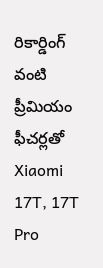రికార్డింగ్ వంటి ప్రీమియం ఫీచర్లతో Xiaomi 17T, 17T Pro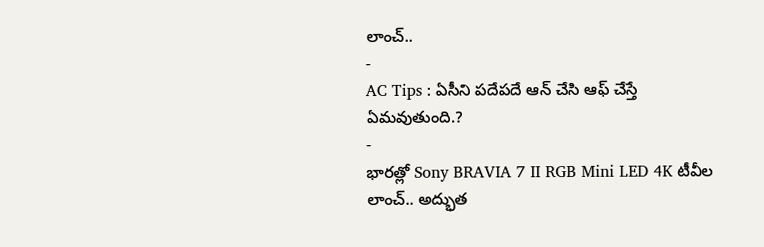లాంచ్..
-
AC Tips : ఏసీని పదేపదే ఆన్ చేసి ఆఫ్ చేస్తే ఏమవుతుంది.?
-
భారత్లో Sony BRAVIA 7 II RGB Mini LED 4K టీవీల లాంచ్.. అద్భుత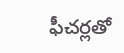ఫీచర్లతో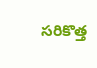సరికొత్త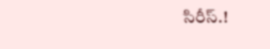సిరీస్.!